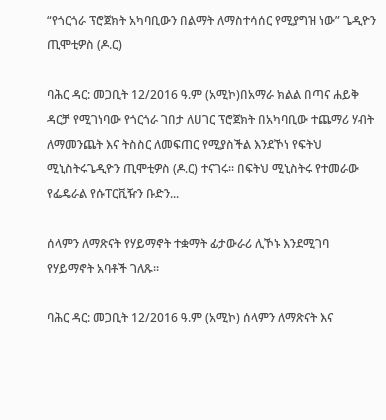“የጎርጎራ ፕሮጀክት አካባቢውን በልማት ለማስተሳሰር የሚያግዝ ነው” ጌዲዮን ጢሞቲዎስ (ዶ.ር)

ባሕር ዳር: መጋቢት 12/2016 ዓ.ም (አሚኮ)በአማራ ክልል በጣና ሐይቅ ዳርቻ የሚገነባው የጎርጎራ ገበታ ለሀገር ፕሮጀክት በአካባቢው ተጨማሪ ሃብት ለማመንጨት እና ትስስር ለመፍጠር የሚያስችል እንደኾነ የፍትህ ሚኒስትሩጌዲዮን ጢሞቲዎስ (ዶ.ር) ተናገሩ፡፡ በፍትህ ሚኒስትሩ የተመራው የፌዴራል የሱፐርቪዥን ቡድን...

ሰላምን ለማጽናት የሃይማኖት ተቋማት ፊታውራሪ ሊኾኑ እንደሚገባ የሃይማኖት አባቶች ገለጹ፡፡

ባሕር ዳር: መጋቢት 12/2016 ዓ.ም (አሚኮ) ሰላምን ለማጽናት እና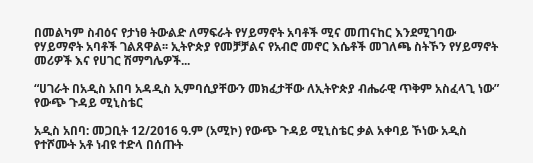በመልካም ስብዕና የታነፀ ትውልድ ለማፍራት የሃይማኖት አባቶች ሚና መጠናከር እንደሚገባው የሃይማኖት አባቶች ገልጸዋል፡፡ ኢትዮጵያ የመቻቻልና የአብሮ መኖር እሴቶች መገለጫ ስትኾን የሃይማኖት መሪዎች እና የሀገር ሽማግሌዎች...

“ሀገራት በአዲስ አበባ አዳዲስ ኢምባሲያቸውን መክፈታቸው ለኢትዮጵያ ብሔራዊ ጥቅም አስፈላጊ ነው” የውጭ ጉዳይ ሚኒስቴር

አዲስ አበባ: መጋቢት 12/2016 ዓ.ም (አሚኮ) የውጭ ጉዳይ ሚኒስቴር ቃል አቀባይ ኾነው አዲስ የተሾሙት አቶ ነብዩ ተድላ በሰጡት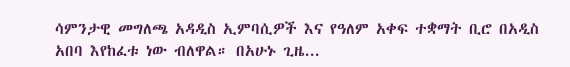ሳምንታዊ መግለጫ አዳዲስ ኢምባሲዎች እና የዓለም አቀፍ ተቋማት ቢሮ በአዲስ አበባ እየከፈቱ ነው ብለዋል። በአሁኑ ጊዜ...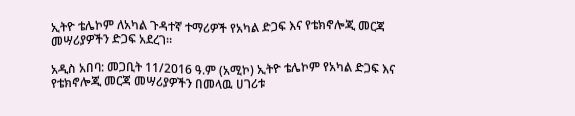ኢትዮ ቴሌኮም ለአካል ጉዳተኛ ተማሪዎች የአካል ድጋፍ እና የቴክኖሎጂ መርጃ መሣሪያዎችን ድጋፍ አደረገ።

አዲስ አበባ: መጋቢት 11/2016 ዓ.ም (አሚኮ) ኢትዮ ቴሌኮም የአካል ድጋፍ እና የቴክኖሎጂ መርጃ መሣሪያዎችን በመላዉ ሀገሪቱ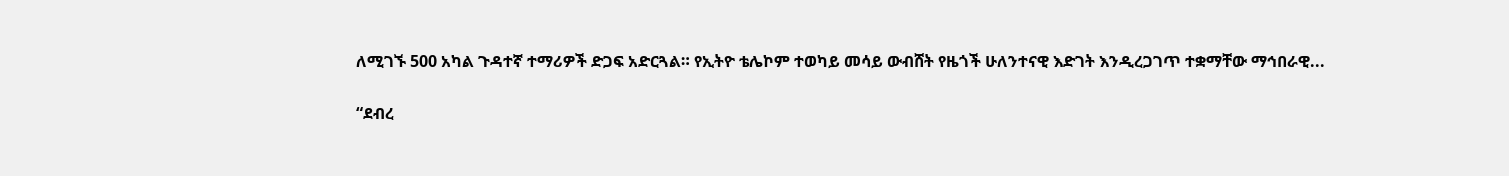ለሚገኙ 500 አካል ጉዳተኛ ተማሪዎች ድጋፍ አድርጓል። የኢትዮ ቴሌኮም ተወካይ መሳይ ውብሸት የዜጎች ሁለንተናዊ እድገት እንዲረጋገጥ ተቋማቸው ማኅበራዊ...

“ደብረ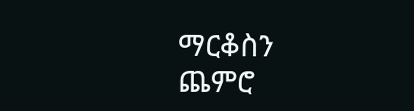ማርቆስን ጨምሮ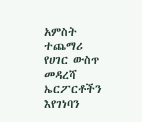አምስት ተጨማሪ የሀገር ውስጥ መዳረሻ ኤርፖርቶችን እየገነባን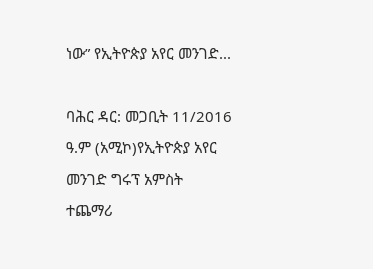ነው” የኢትዮጵያ አየር መንገድ...

ባሕር ዳር: መጋቢት 11/2016 ዓ.ም (አሚኮ)የኢትዮጵያ አየር መንገድ ግሩፕ አምስት ተጨማሪ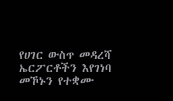የሀገር ውስጥ መዳረሻ ኤርፖርቶችን እየገነባ መኾኑን የተቋሙ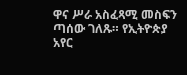ዋና ሥራ አስፈጻሚ መስፍን ጣሰው ገለጹ። የኢትዮጵያ አየር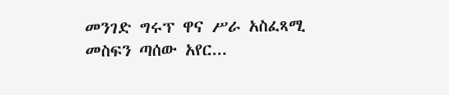መንገድ ግሩፕ ዋና ሥራ አስፈጻሚ መስፍን ጣሰው አየር...